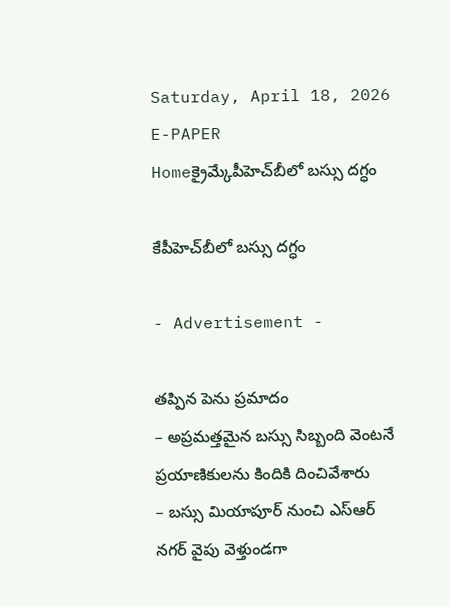Saturday, April 18, 2026
E-PAPER
Homeక్రైమ్కేపీహెచ్‌బీలో బస్సు దగ్ధం

కేపీహెచ్‌బీలో బస్సు దగ్ధం

- Advertisement -

తప్పిన పెను ప్రమాదం
– అప్రమత్తమైన బస్సు సిబ్బంది వెంటనే ప్రయాణికులను కిందికి దించివేశారు
– బస్సు మియాపూర్‌ నుంచి ఎస్‌ఆర్‌ నగర్‌ వైపు వెళ్తుండగా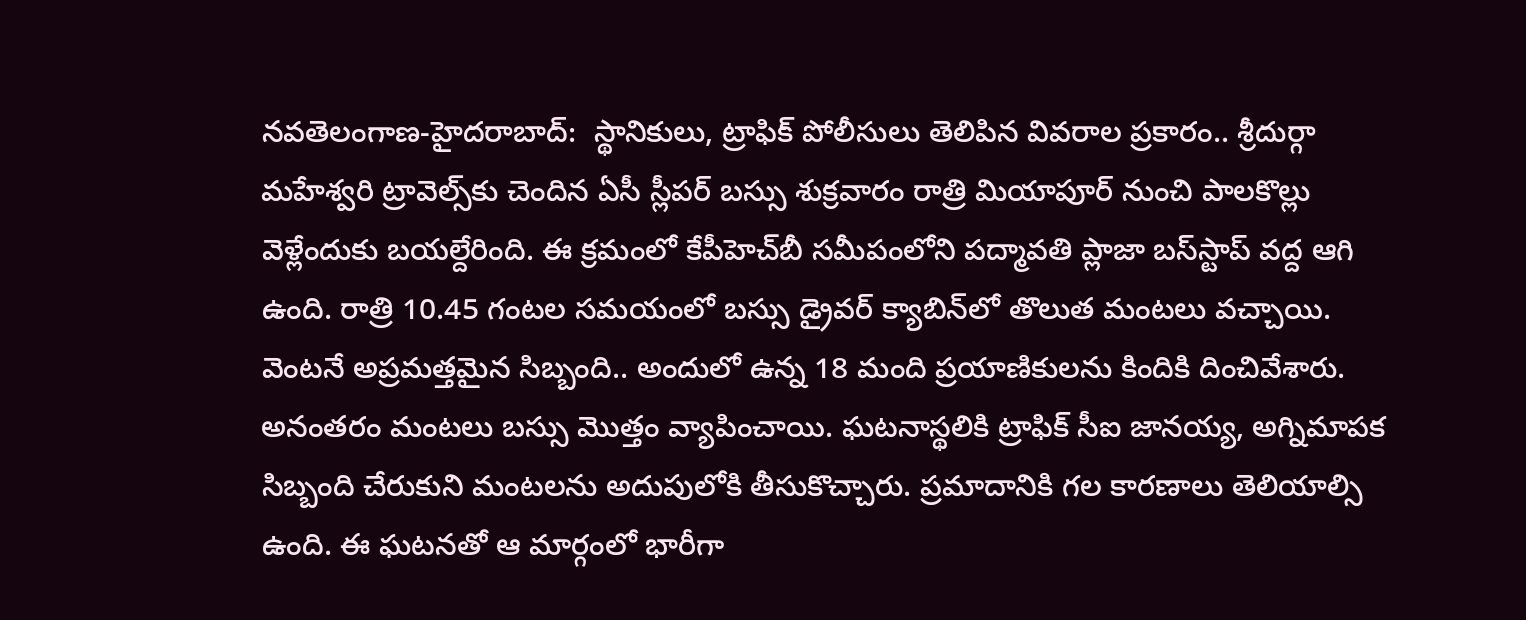న‌వ‌తెలంగాణ‌-హైద‌రాబాద్:  స్థానికులు, ట్రాఫిక్‌ పోలీసులు తెలిపిన వివరాల ప్రకారం.. శ్రీదుర్గా మహేశ్వరి ట్రావెల్స్‌కు చెందిన ఏసీ స్లీపర్‌ బస్సు శుక్రవారం రాత్రి మియాపూర్‌ నుంచి పాలకొల్లు వెళ్లేందుకు బయల్దేరింది. ఈ క్రమంలో కేపీహెచ్‌బీ సమీపంలోని పద్మావతి ప్లాజా బస్‌స్టాప్‌ వద్ద ఆగి ఉంది. రాత్రి 10.45 గంటల సమయంలో బస్సు డ్రైవర్‌ క్యాబిన్‌లో తొలుత మంటలు వచ్చాయి. వెంటనే అప్రమత్తమైన సిబ్బంది.. అందులో ఉన్న 18 మంది ప్రయాణికులను కిందికి దించివేశారు. అనంతరం మంటలు బస్సు మొత్తం వ్యాపించాయి. ఘటనాస్థలికి ట్రాఫిక్‌ సీఐ జానయ్య, అగ్నిమాపక సిబ్బంది చేరుకుని మంటలను అదుపులోకి తీసుకొచ్చారు. ప్రమాదానికి గల కారణాలు తెలియాల్సి ఉంది. ఈ ఘటనతో ఆ మార్గంలో భారీగా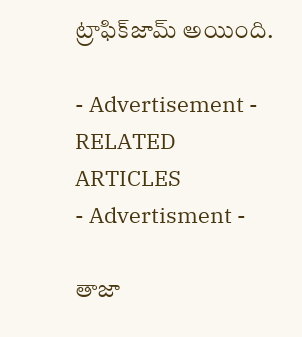ట్రాఫిక్‌జామ్‌ అయింది.

- Advertisement -
RELATED ARTICLES
- Advertisment -

తాజా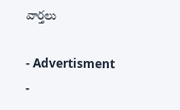వార్తలు

- Advertisment -